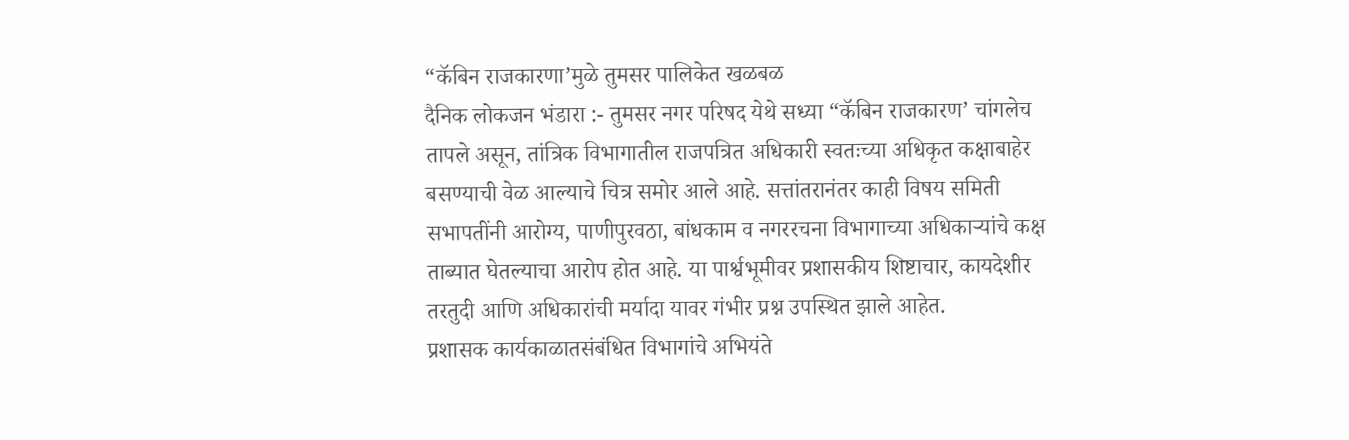“कॅबिन राजकारणा’मुळे तुमसर पालिकेत खळबळ
दैनिक लोकजन भंडारा :- तुमसर नगर परिषद येथे सध्या “कॅबिन राजकारण’ चांगलेच तापले असून, तांत्रिक विभागातील राजपत्रित अधिकारी स्वतःच्या अधिकृत कक्षाबाहेर बसण्याची वेळ आल्याचे चित्र समोर आले आहे. सत्तांतरानंतर काही विषय समिती सभापतींनी आरोग्य, पाणीपुरवठा, बांधकाम व नगररचना विभागाच्या अधिकाऱ्यांचे कक्ष ताब्यात घेतल्याचा आरोप होत आहे. या पार्श्वभूमीवर प्रशासकीय शिष्टाचार, कायदेशीर तरतुदी आणि अधिकारांची मर्यादा यावर गंभीर प्रश्न उपस्थित झाले आहेत.
प्रशासक कार्यकाळातसंबंधित विभागांचे अभियंते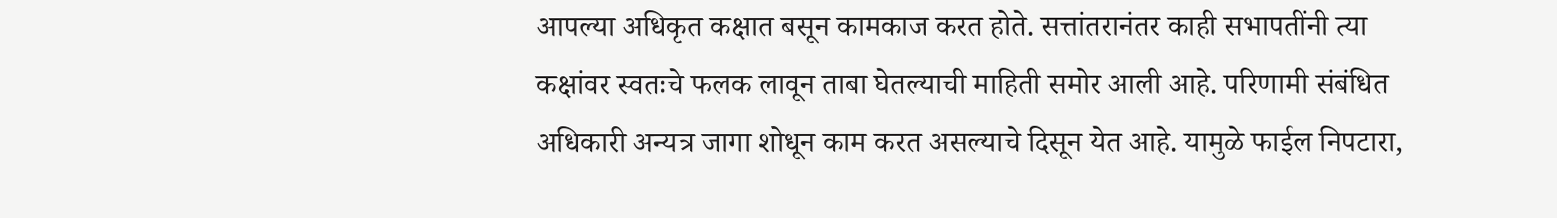आपल्या अधिकृत कक्षात बसून कामकाज करत होते. सत्तांतरानंतर काही सभापतींनी त्या कक्षांवर स्वतःचे फलक लावून ताबा घेतल्याची माहिती समोर आली आहे. परिणामी संबंधित अधिकारी अन्यत्र जागा शोधून काम करत असल्याचे दिसून येत आहे. यामुळे फाईल निपटारा,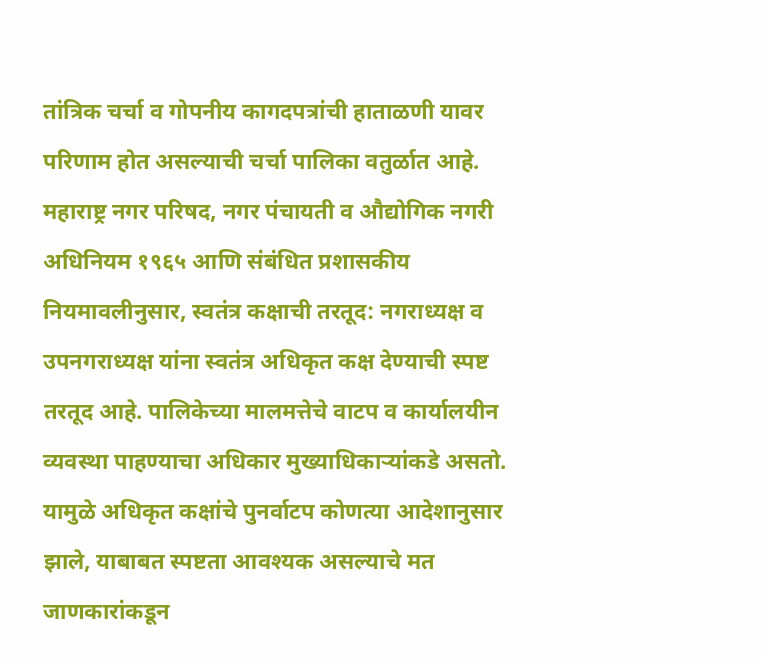तांत्रिक चर्चा व गोपनीय कागदपत्रांची हाताळणी यावर परिणाम होत असल्याची चर्चा पालिका वतुर्ळात आहे.
महाराष्ट्र नगर परिषद, नगर पंचायती व औद्योगिक नगरी अधिनियम १९६५ आणि संबंधित प्रशासकीय नियमावलीनुसार, स्वतंत्र कक्षाची तरतूद: नगराध्यक्ष व उपनगराध्यक्ष यांना स्वतंत्र अधिकृत कक्ष देण्याची स्पष्ट तरतूद आहे. पालिकेच्या मालमत्तेचे वाटप व कार्यालयीन व्यवस्था पाहण्याचा अधिकार मुख्याधिकाऱ्यांकडे असतो. यामुळे अधिकृत कक्षांचे पुनर्वाटप कोणत्या आदेशानुसार झाले, याबाबत स्पष्टता आवश्यक असल्याचे मत जाणकारांकडून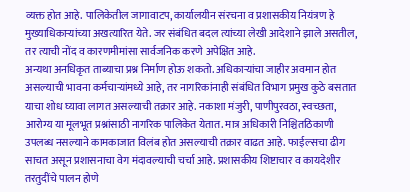व्यक्त होत आहे. पालिकेतील जागावाटप, कार्यालयीन संरचना व प्रशासकीय नियंत्रण हे मुख्याधिकाऱ्यांच्या अखत्यारित येते. जर संबंधित बदल त्यांच्या लेखी आदेशाने झाले असतील, तर त्याची नोंद व कारणमीमांसा सार्वजनिक करणे अपेक्षित आहे.
अन्यथा अनधिकृत ताब्याचा प्रश्न निर्माण होऊ शकतो. अधिकाऱ्यांचा जाहीर अवमान होत असल्याची भावना कर्मचाऱ्यांमध्ये आहे, तर नागरिकांनाही संबंधित विभाग प्रमुख कुठे बसतात याचा शोध घ्यावा लागत असल्याची तक्रार आहे. नकाशा मंजुरी, पाणीपुरवठा, स्वच्छता, आरोग्य या मूलभूत प्रश्नांसाठी नागरिक पालिकेत येतात. मात्र अधिकारी निश्चितठिकाणी उपलब्ध नसल्याने कामकाजात विलंब होत असल्याची तक्रार वाढत आहे. फाईल्सचा ढीग साचत असून प्रशासनाचा वेग मंदावल्याची चर्चा आहे. प्रशासकीय शिष्टाचार व कायदेशीर तरतुदींचे पालन होणे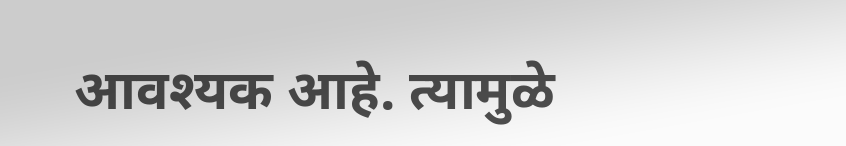आवश्यक आहे. त्यामुळे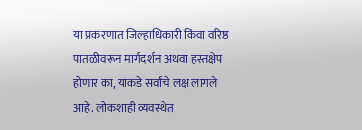या प्रकरणात जिल्हाधिकारी किंवा वरिष्ठ पातळीवरून मार्गदर्शन अथवा हस्तक्षेप होणार का, याकडे सर्वांचे लक्ष लागले आहे. लोकशाही व्यवस्थेत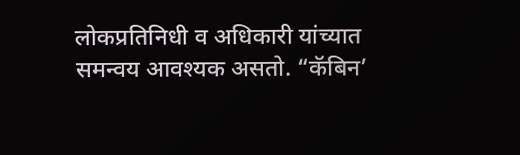लोकप्रतिनिधी व अधिकारी यांच्यात समन्वय आवश्यक असतो. “कॅबिन’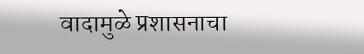वादामुळे प्रशासनाचा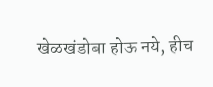खेळखंडोबा होऊ नये, हीच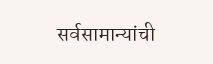सर्वसामान्यांची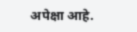अपेक्षा आहे.